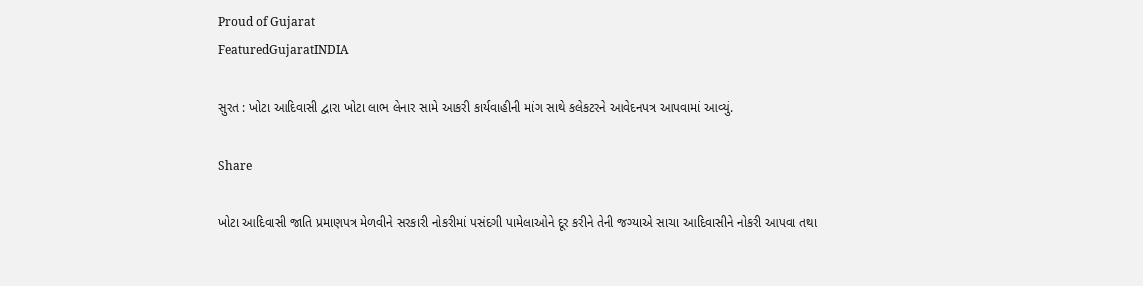Proud of Gujarat
FeaturedGujaratINDIA

સુરત : ખોટા આદિવાસી દ્વારા ખોટા લાભ લેનાર સામે આકરી કાર્યવાહીની માંગ સાથે કલેકટરને આવેદનપત્ર આપવામાં આવ્યું.

Share

ખોટા આદિવાસી જાતિ પ્રમાણપત્ર મેળવીને સરકારી નોકરીમાં પસંદગી પામેલાઓને દૂર કરીને તેની જગ્યાએ સાચા આદિવાસીને નોકરી આપવા તથા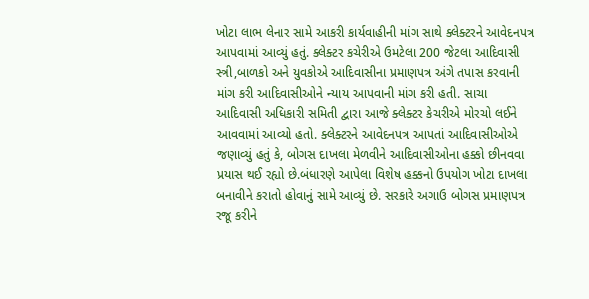ખોટા લાભ લેનાર સામે આકરી કાર્યવાહીની માંગ સાથે ક્લેક્ટરને આવેદનપત્ર આપવામાં આવ્યું હતું. ક્લેક્ટર કચેરીએ ઉમટેલા 200 જેટલા આદિવાસી સ્ત્રી,બાળકો અને યુવકોએ આદિવાસીના પ્રમાણપત્ર અંગે તપાસ કરવાની માંગ કરી આદિવાસીઓને ન્યાય આપવાની માંગ કરી હતી. સાચા આદિવાસી અધિકારી સમિતી દ્વારા આજે ક્લેક્ટર કેચરીએ મોરચો લઈને આવવામાં આવ્યો હતો. ક્લેક્ટરને આવેદનપત્ર આપતાં આદિવાસીઓએ જણાવ્યું હતું કે, બોગસ દાખલા મેળવીને આદિવાસીઓના હક્કો છીનવવા પ્રયાસ થઈ રહ્યો છે.બંધારણે આપેલા વિશેષ હક્કનો ઉપયોગ ખોટા દાખલા બનાવીને કરાતો હોવાનું સામે આવ્યું છે. સરકારે અગાઉ બોગસ પ્રમાણપત્ર રજૂ કરીને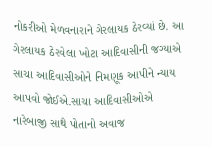નોકરીઓ મેળવનારાને ગેરલાયક ઠેરવ્યાં છે. આ ગેરલાયક ઠેરવેલા ખોટા આદિવાસીની જગ્યાએ સાચા આદિવાસીઓને નિમણૂક આપીને ન્યાય આપવો જોઈએ.સાચા આદિવાસીઓએ નારેબાજી સાથે પોતાનો અવાજ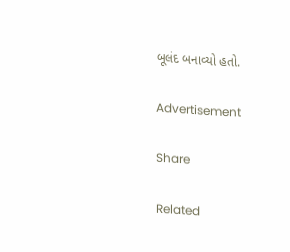બૂલંદ બનાવ્યો હતો.

Advertisement

Share

Related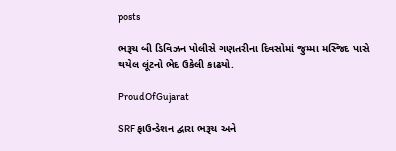posts

ભરૂચ બી ડિવિઝન પોલીસે ગણતરીના દિવસોમાં જુમ્મા મસ્જિદ પાસે થયેલ લૂંટનો ભેદ ઉકેલી કાઢયો.

ProudOfGujarat

SRF ફાઉન્ડેશન દ્વારા ભરૂચ અને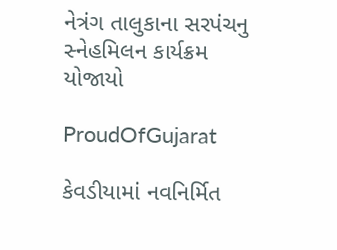નેત્રંગ તાલુકાના સરપંચનુ સ્નેહમિલન કાર્યક્રમ યોજાયો

ProudOfGujarat

કેવડીયામાં નવનિર્મિત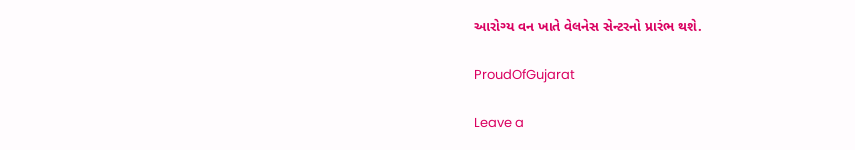આરોગ્ય વન ખાતે વેલનેસ સેન્ટરનો પ્રારંભ થશે.

ProudOfGujarat

Leave a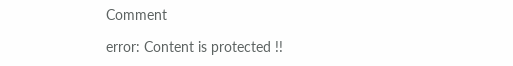Comment

error: Content is protected !!